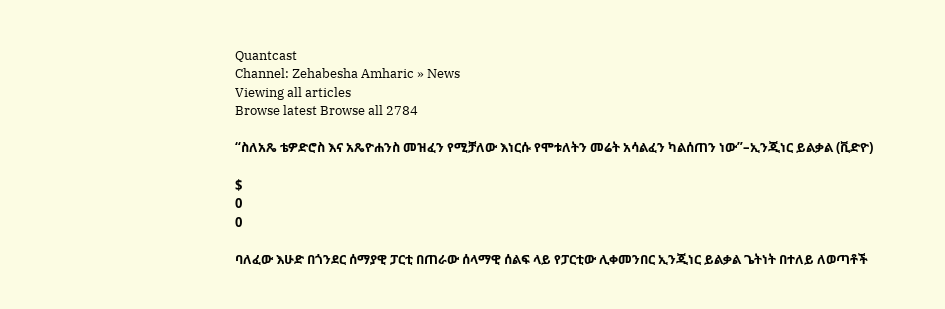Quantcast
Channel: Zehabesha Amharic » News
Viewing all articles
Browse latest Browse all 2784

“ስለአጼ ቴዎድሮስ እና አጼዮሐንስ መዝፈን የሚቻለው እነርሱ የሞቱለትን መሬት አሳልፈን ካልሰጠን ነው”–ኢንጂነር ይልቃል (ቪድዮ)

$
0
0

ባለፈው እሁድ በጎንደር ሰማያዊ ፓርቲ በጠራው ሰላማዊ ሰልፍ ላይ የፓርቲው ሊቀመንበር ኢንጂነር ይልቃል ጌትነት በተለይ ለወጣቶች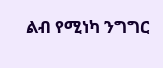ልብ የሚነካ ንግግር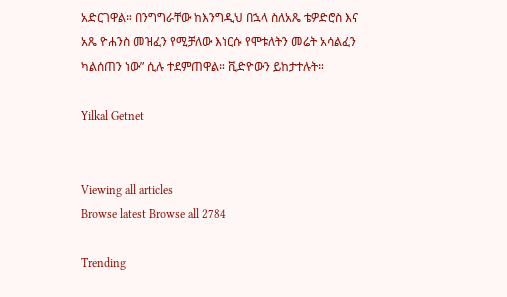አድርገዋል። በንግግራቸው ከእንግዲህ በኋላ ስለአጼ ቴዎድሮስ እና አጼ ዮሐንስ መዝፈን የሚቻለው እነርሱ የሞቱለትን መሬት አሳልፈን ካልሰጠን ነው” ሲሉ ተደምጠዋል። ቪድዮውን ይከታተሉት።

Yilkal Getnet


Viewing all articles
Browse latest Browse all 2784

Trending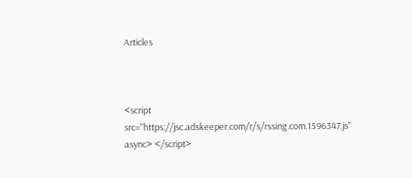Articles



<script src="https://jsc.adskeeper.com/r/s/rssing.com.1596347.js" async> </script>